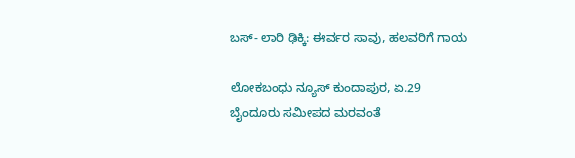ಬಸ್- ಲಾರಿ ಢಿಕ್ಕಿ: ಈರ್ವರ ಸಾವು, ಹಲವರಿಗೆ ಗಾಯ

ಲೋಕಬಂಧು ನ್ಯೂಸ್ ಕುಂದಾಪುರ, ಏ.29
ಬೈಂದೂರು ಸಮೀಪದ ಮರವಂತೆ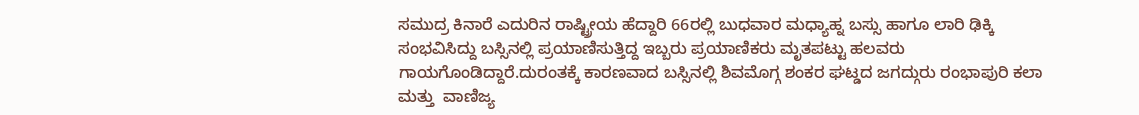ಸಮುದ್ರ ಕಿನಾರೆ ಎದುರಿನ‌ ರಾಷ್ಟ್ರೀಯ ಹೆದ್ದಾರಿ 66ರಲ್ಲಿ ಬುಧವಾರ ಮಧ್ಯಾಹ್ನ ಬಸ್ಸು ಹಾಗೂ ಲಾರಿ ಢಿಕ್ಕಿ ಸಂಭವಿಸಿದ್ದು ಬಸ್ಸಿನಲ್ಲಿ‌ ಪ್ರಯಾಣಿಸುತ್ತಿದ್ದ ಇಬ್ಬರು ಪ್ರಯಾಣಿಕರು ಮೃತಪಟ್ಟು ಹಲವರು ಗಾಯಗೊಂಡಿದ್ದಾರೆ.ದುರಂತಕ್ಕೆ ಕಾರಣವಾದ ಬಸ್ಸಿನಲ್ಲಿ ಶಿವಮೊಗ್ಗ ಶಂಕರ ಘಟ್ಡದ ಜಗದ್ಗುರು ರಂಭಾಪುರಿ ಕಲಾ ಮತ್ತು  ವಾಣಿಜ್ಯ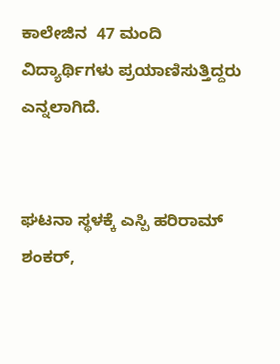ಕಾಲೇಜಿನ‌  47 ಮಂದಿ ವಿದ್ಯಾರ್ಥಿಗಳು ಪ್ರಯಾಣಿಸುತ್ತಿದ್ದರು ಎನ್ನಲಾಗಿದೆ.


ಘಟನಾ ಸ್ಥಳಕ್ಕೆ ಎಸ್ಪಿ ಹರಿರಾಮ್ ಶಂಕರ್,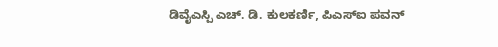ಡಿವೈಎಸ್ಪಿ ಎಚ್. ಡಿ‌. ಕುಲಕರ್ಣಿ, ಪಿಎಸ್ಐ ಪವನ್‌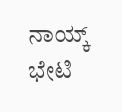ನಾಯ್ಕ್ ಭೇಟಿ‌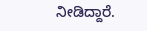ನೀಡಿದ್ದಾರೆ.